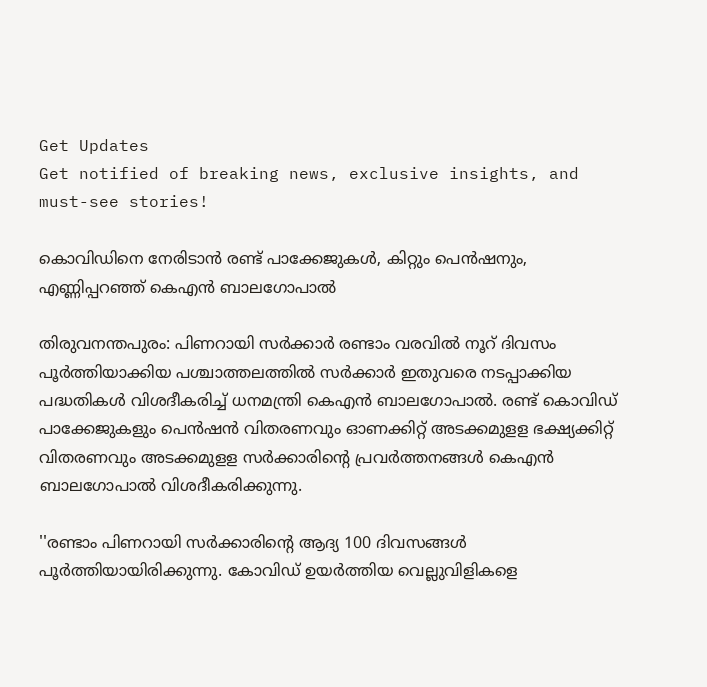Get Updates
Get notified of breaking news, exclusive insights, and must-see stories!

കൊവിഡിനെ നേരിടാൻ രണ്ട് പാക്കേജുകൾ, കിറ്റും പെൻഷനും, എണ്ണിപ്പറഞ്ഞ് കെഎൻ ബാലഗോപാൽ

തിരുവനന്തപുരം: പിണറായി സർക്കാർ രണ്ടാം വരവിൽ നൂറ് ദിവസം പൂർത്തിയാക്കിയ പശ്ചാത്തലത്തിൽ സർക്കാർ ഇതുവരെ നടപ്പാക്കിയ പദ്ധതികൾ വിശദീകരിച്ച് ധനമന്ത്രി കെഎൻ ബാലഗോപാൽ. രണ്ട് കൊവിഡ് പാക്കേജുകളും പെൻഷൻ വിതരണവും ഓണക്കിറ്റ് അടക്കമുളള ഭക്ഷ്യക്കിറ്റ് വിതരണവും അടക്കമുളള സർക്കാരിന്റെ പ്രവർത്തനങ്ങൾ കെഎൻ ബാലഗോപാൽ വിശദീകരിക്കുന്നു.

''രണ്ടാം പിണറായി സർക്കാരിന്റെ ആദ്യ 100 ദിവസങ്ങൾ പൂർത്തിയായിരിക്കുന്നു. കോവിഡ് ഉയർത്തിയ വെല്ലുവിളികളെ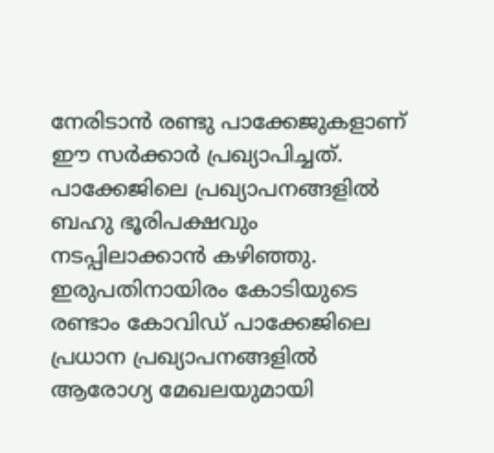നേരിടാൻ രണ്ടു പാക്കേജുകളാണ് ഈ സർക്കാർ പ്രഖ്യാപിച്ചത്. പാക്കേജിലെ പ്രഖ്യാപനങ്ങളിൽ ബഹു ഭൂരിപക്ഷവും നടപ്പിലാക്കാൻ കഴിഞ്ഞു. ഇരുപതിനായിരം കോടിയുടെ രണ്ടാം കോവിഡ് പാക്കേജിലെ പ്രധാന പ്രഖ്യാപനങ്ങളിൽ ആരോഗ്യ മേഖലയുമായി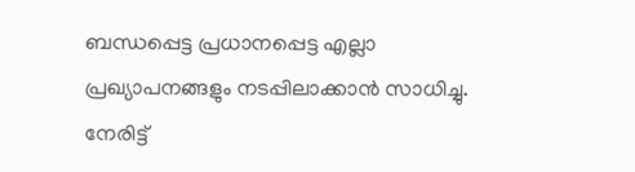ബന്ധപ്പെട്ട പ്രധാനപ്പെട്ട എല്ലാ പ്രഖ്യാപനങ്ങളും നടപ്പിലാക്കാൻ സാധിച്ചു. നേരിട്ട്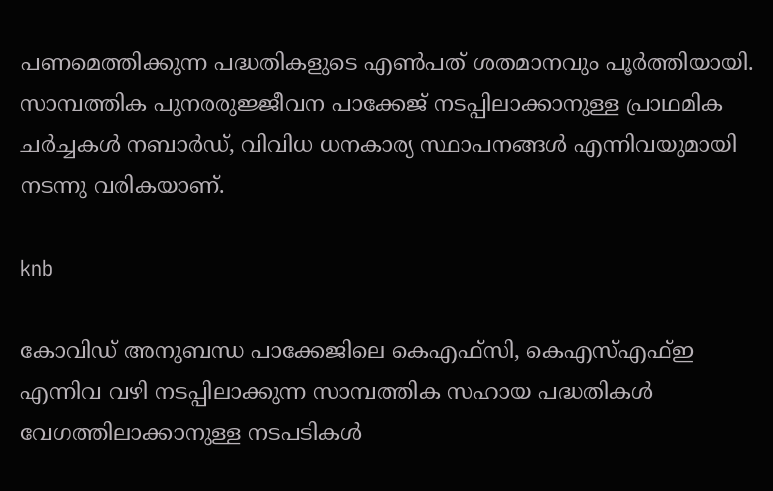പണമെത്തിക്കുന്ന പദ്ധതികളുടെ എൺപത് ശതമാനവും പൂർത്തിയായി. സാമ്പത്തിക പുനരരുജ്ജീവന പാക്കേജ് നടപ്പിലാക്കാനുള്ള പ്രാഥമിക ചർച്ചകൾ നബാർഡ്, വിവിധ ധനകാര്യ സ്ഥാപനങ്ങൾ എന്നിവയുമായി നടന്നു വരികയാണ്.

knb

കോവിഡ് അനുബന്ധ പാക്കേജിലെ കെഎഫ്സി, കെഎസ്എഫ്ഇ എന്നിവ വഴി നടപ്പിലാക്കുന്ന സാമ്പത്തിക സഹായ പദ്ധതികൾ വേഗത്തിലാക്കാനുള്ള നടപടികൾ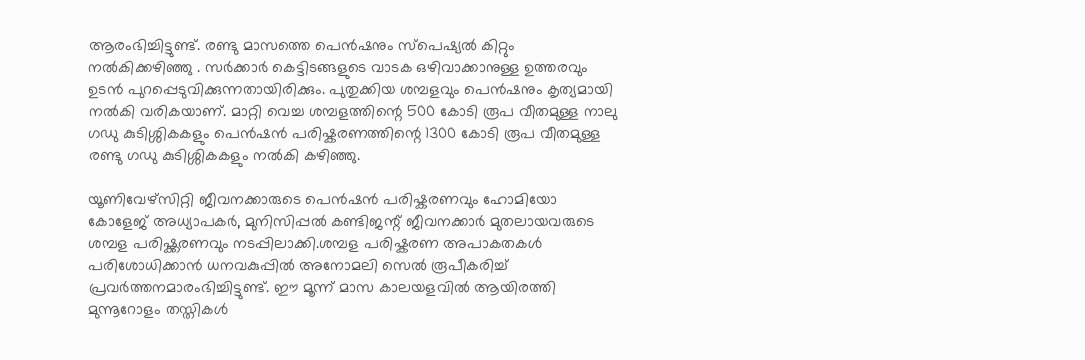ആരംഭിച്ചിട്ടുണ്ട്. രണ്ടു മാസത്തെ പെൻഷനും സ്‌പെഷ്യൽ കിറ്റും നൽകിക്കഴിഞ്ഞു . സർക്കാർ കെട്ടിടങ്ങളുടെ വാടക ഒഴിവാക്കാനുള്ള ഉത്തരവും ഉടൻ പുറപ്പെടുവിക്കുന്നതായിരിക്കും. പുതുക്കിയ ശമ്പളവും പെൻഷനും കൃത്യമായി നൽകി വരികയാണ്. മാറ്റി വെച്ച ശമ്പളത്തിന്റെ 500 കോടി രൂപ വീതമുള്ള നാലു ഗഡു കുടിശ്ശികകളും പെൻഷൻ പരിഷ്കരണത്തിന്റെ 1300 കോടി രൂപ വീതമുള്ള രണ്ടു ഗഡു കുടിശ്ശികകളും നൽകി കഴിഞ്ഞു.

യൂണിവേഴ്സിറ്റി ജീവനക്കാരുടെ പെൻഷൻ പരിഷ്കരണവും ഹോമിയോ കോളേജ് അധ്യാപകർ, മുനിസിപ്പൽ കണ്ടിജന്റ് ജീവനക്കാർ മുതലായവരുടെ ശമ്പള പരിഷ്ക്കരണവും നടപ്പിലാക്കി.ശമ്പള പരിഷ്കരണ അപാകതകൾ പരിശോധിക്കാൻ ധനവകുപ്പിൽ അനോമലി സെൽ രൂപീകരിച്ച് പ്രവർത്തനമാരംഭിച്ചിട്ടുണ്ട്. ഈ മൂന്ന് മാസ കാലയളവിൽ ആയിരത്തി മുന്നൂറോളം തസ്തികൾ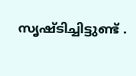സൃഷ്ടിച്ചിട്ടുണ്ട് .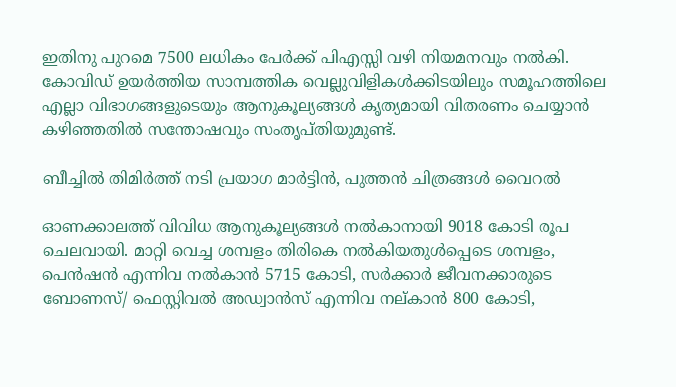ഇതിനു പുറമെ 7500 ലധികം പേർക്ക് പിഎസ്സി വഴി നിയമനവും നൽകി. കോവിഡ് ഉയർത്തിയ സാമ്പത്തിക വെല്ലുവിളികൾക്കിടയിലും സമൂഹത്തിലെ എല്ലാ വിഭാഗങ്ങളുടെയും ആനുകൂല്യങ്ങൾ കൃത്യമായി വിതരണം ചെയ്യാൻ കഴിഞ്ഞതിൽ സന്തോഷവും സംതൃപ്തിയുമുണ്ട്.

ബീച്ചിൽ തിമിർത്ത് നടി പ്രയാഗ മാർട്ടിൻ, പുത്തൻ ചിത്രങ്ങൾ വൈറൽ

ഓണക്കാലത്ത് വിവിധ ആനുകൂല്യങ്ങൾ നൽകാനായി 9018 കോടി രൂപ ചെലവായി. മാറ്റി വെച്ച ശമ്പളം തിരികെ നൽകിയതുൾപ്പെടെ ശമ്പളം, പെൻഷൻ എന്നിവ നൽകാൻ 5715 കോടി, സർക്കാർ ജീവനക്കാരുടെ ബോണസ്/ ഫെസ്റ്റിവൽ അഡ്വാൻസ് എന്നിവ നല്കാൻ 800 കോടി,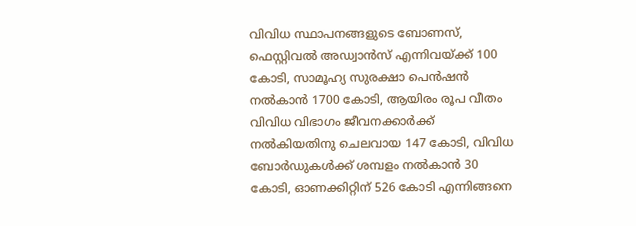വിവിധ സ്ഥാപനങ്ങളുടെ ബോണസ്, ഫെസ്റ്റിവൽ അഡ്വാൻസ് എന്നിവയ്ക്ക് 100 കോടി, സാമൂഹ്യ സുരക്ഷാ പെൻഷൻ നൽകാൻ 1700 കോടി, ആയിരം രൂപ വീതം വിവിധ വിഭാഗം ജീവനക്കാർക്ക് നൽകിയതിനു ചെലവായ 147 കോടി, വിവിധ ബോർഡുകൾക്ക് ശമ്പളം നൽകാൻ 30 കോടി, ഓണക്കിറ്റിന് 526 കോടി എന്നിങ്ങനെ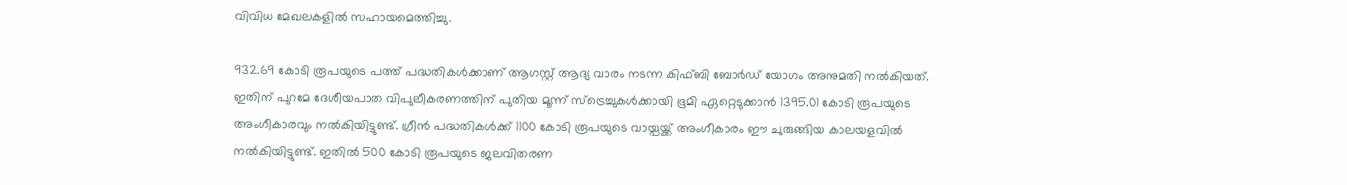വിവിധ മേഖലകളിൽ സഹായമെത്തിച്ചു.

932.69 കോടി രൂപയുടെ പത്ത് പദ്ധതികൾക്കാണ് ആഗസ്റ്റ് ആദ്യ വാരം നടന്ന കിഫ്ബി ബോർഡ് യോഗം അനുമതി നൽകിയത്. ഇതിന് പുറമേ ദേശീയപാത വിപുലീകരണത്തിന് പുതിയ മൂന്ന് സ്‌ട്രെച്ചുകൾക്കായി ഭൂമി ഏറ്റെടുക്കാൻ 1395.01 കോടി രൂപയുടെ അംഗീകാരവും നൽകിയിട്ടുണ്ട്. ഗ്രീൻ പദ്ധതികൾക്ക് 1100 കോടി രൂപയുടെ വായ്പയ്ക്ക് അംഗീകാരം ഈ ചുരുങ്ങിയ കാലയളവിൽ നൽകിയിട്ടുണ്ട്. ഇതിൽ 500 കോടി രൂപയുടെ ജലവിതരണ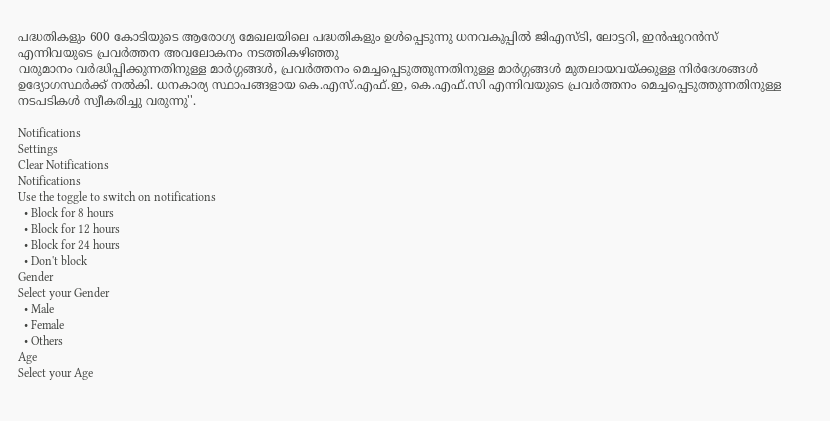പദ്ധതികളും 600 കോടിയുടെ ആരോഗ്യ മേഖലയിലെ പദ്ധതികളും ഉൾപ്പെടുന്നു ധനവകുപ്പിൽ ജിഎസ്ടി, ലോട്ടറി, ഇന്‍ഷുറന്‍സ് എന്നിവയുടെ പ്രവർത്തന അവലോകനം നടത്തികഴിഞ്ഞു
വരുമാനം വര്‍ദ്ധിപ്പിക്കുന്നതിനുള്ള മാര്‍ഗ്ഗങ്ങള്‍, പ്രവര്‍ത്തനം മെച്ചപ്പെടുത്തുന്നതിനുള്ള മാര്‍ഗ്ഗങ്ങള്‍ മുതലായവയ്ക്കുള്ള നിർദേശങ്ങൾ ഉദ്യോഗസ്ഥർക്ക് നൽകി. ധനകാര്യ സ്ഥാപങ്ങളായ കെ.എസ്.എഫ്.ഇ, കെ.എഫ്.സി എന്നിവയുടെ പ്രവർത്തനം മെച്ചപ്പെടുത്തുന്നതിനുള്ള നടപടികൾ സ്വീകരിച്ചു വരുന്നു''.

Notifications
Settings
Clear Notifications
Notifications
Use the toggle to switch on notifications
  • Block for 8 hours
  • Block for 12 hours
  • Block for 24 hours
  • Don't block
Gender
Select your Gender
  • Male
  • Female
  • Others
Age
Select your Age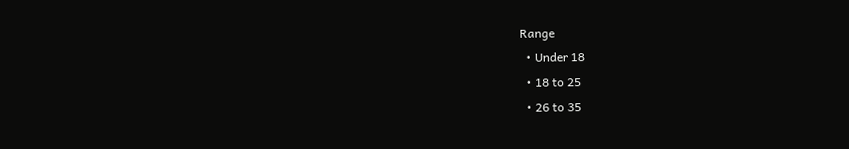Range
  • Under 18
  • 18 to 25
  • 26 to 35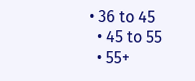• 36 to 45
  • 45 to 55
  • 55+